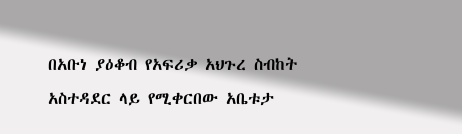በአቡነ ያዕቆብ የአፍሪቃ አህጉረ ስብከት አስተዳደር ላይ የሚቀርበው አቤቱታ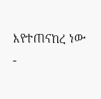እየተጠናከረ ነው
-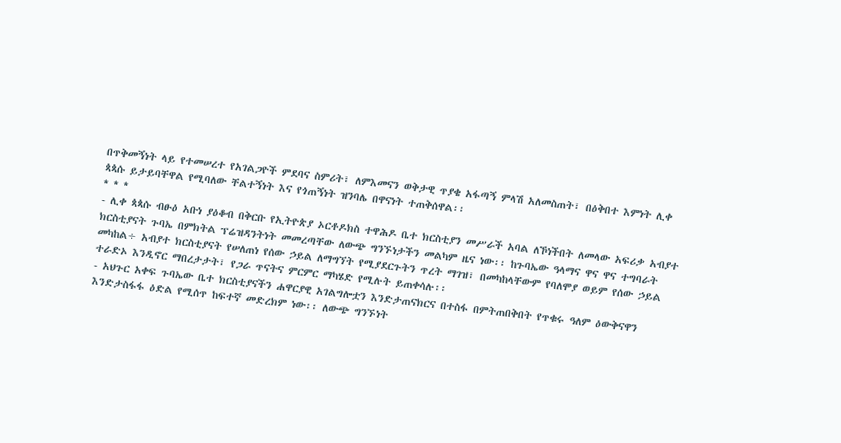በጥቅመኝነት ላይ የተመሠረተ የአገልጋዮች ምደባና ስምሪት፣ ለምእመናን ወቅታዊ ጥያቄ አፋጣኝ ምላሽ አለመስጠት፣ በዕቅበተ እምነት ሊቀ ጳጳሱ ይታይባቸዋል የሚባለው ቸልተኝነት እና የጎጠኝነት ዝንባሌ በዋናነት ተጠቅሰዋል፡፡
* * *
- ሊቀ ጳጳሱ ብፁዕ አቡነ ያዕቆብ በቅርቡ የኢትዮጵያ ኦርቶዶክስ ተዋሕዶ ቤተ ክርስቲያን መሥራች አባል ለኾነችበት ለመላው አፍሪቃ አብያተ ክርስቲያናት ጉባኤ በምክትል ፕሬዝዳንትነት መመረጣቸው ለውጭ ግንኙነታችን መልካም ዜና ነው፡፡ ከጉባኤው ዓላማና ዋና ዋና ተግባራት መካከል÷ አብያተ ክርስቲያናት የሠለጠነ የሰው ኃይል ለማግኘት የሚያደርጉትን ጥረት ማገዝ፣ በመካከላቸውም የባለሞያ ወይም የሰው ኃይል ተራድኦ እንዲኖር ማበረታታት፣ የጋራ ጥናትና ምርምር ማካሄድ የሚሉት ይጠቀሳሉ፡፡
- አህጉር አቀፍ ጉባኤው ቤተ ክርስቲያናችን ሐዋርያዊ አገልግሎቷን እንድታጠናክርና በተስፋ በምትጠበቅበት የጥቁሩ ዓለም ዕውቅናዋን እንድታስፋፋ ዕድል የሚሰጥ ከፍተኛ መድረክም ነው፡፡ ለውጭ ግንኙነት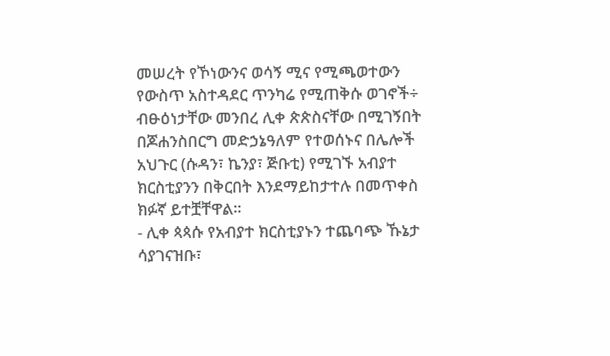መሠረት የኾነውንና ወሳኝ ሚና የሚጫወተውን የውስጥ አስተዳደር ጥንካሬ የሚጠቅሱ ወገኖች÷ ብፁዕነታቸው መንበረ ሊቀ ጵጵስናቸው በሚገኝበት በጆሐንስበርግ መድኃኔዓለም የተወሰኑና በሌሎች አህጉር (ሱዳን፣ ኬንያ፣ ጅቡቲ) የሚገኙ አብያተ ክርስቲያንን በቅርበት እንደማይከታተሉ በመጥቀስ ክፉኛ ይተቿቸዋል፡፡
- ሊቀ ጳጳሱ የአብያተ ክርስቲያኑን ተጨባጭ ኹኔታ ሳያገናዝቡ፣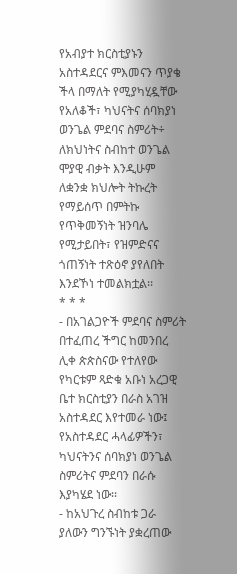የአብያተ ክርስቲያኑን አስተዳደርና ምእመናን ጥያቄ ችላ በማለት የሚያካሂዷቸው የአለቆች፣ ካህናትና ሰባክያነ ወንጌል ምደባና ስምሪት÷ ለክህነትና ስብከተ ወንጌል ሞያዊ ብቃት እንዲሁም ለቋንቋ ክህሎት ትኩረት የማይሰጥ በምትኩ የጥቅመኝነት ዝንባሌ የሚታይበት፣ የዝምድናና ጎጠኝነት ተጽዕኖ ያየለበት እንደኾነ ተመልክቷል፡፡
* * *
- በአገልጋዮች ምደባና ስምሪት በተፈጠረ ችግር ከመንበረ ሊቀ ጵጵስናው የተለየው የካርቱም ጻድቁ አቡነ አረጋዊ ቤተ ክርስቲያን በራስ አገዝ አስተዳደር እየተመራ ነው፤ የአስተዳደር ሓላፊዎችን፣ ካህናትንና ሰባክያነ ወንጌል ስምሪትና ምደባን በራሱ እያካሄደ ነው፡፡
- ከአህጉረ ስብከቱ ጋራ ያለውን ግንኙነት ያቋረጠው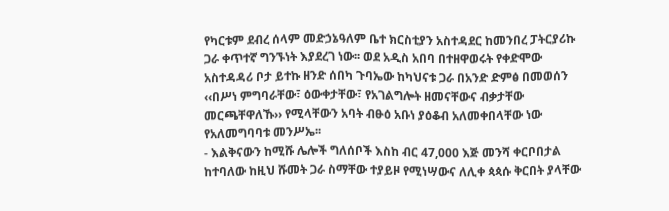የካርቱም ደብረ ሰላም መድኃኔዓለም ቤተ ክርስቲያን አስተዳደር ከመንበረ ፓትርያሪኩ ጋራ ቀጥተኛ ግንኙነት እያደረገ ነው፡፡ ወደ አዲስ አበባ በተዘዋወሩት የቀድሞው አስተዳዳሪ ቦታ ይተኩ ዘንድ ሰበካ ጉባኤው ከካህናቱ ጋራ በአንድ ድምፅ በመወሰን ‹‹በሥነ ምግባራቸው፣ ዕውቀታቸው፣ የአገልግሎት ዘመናቸውና ብቃታቸው መርጫቸዋለኹ›› የሚላቸውን አባት ብፁዕ አቡነ ያዕቆብ አለመቀበላቸው ነው የአለመግባባቱ መንሥኤ፡፡
- እልቅናውን ከሚሹ ሌሎች ግለሰቦች እስከ ብር 47,000 እጅ መንሻ ቀርቦበታል ከተባለው ከዚህ ሹመት ጋራ ስማቸው ተያይዞ የሚነሣውና ለሊቀ ጳጳሱ ቅርበት ያላቸው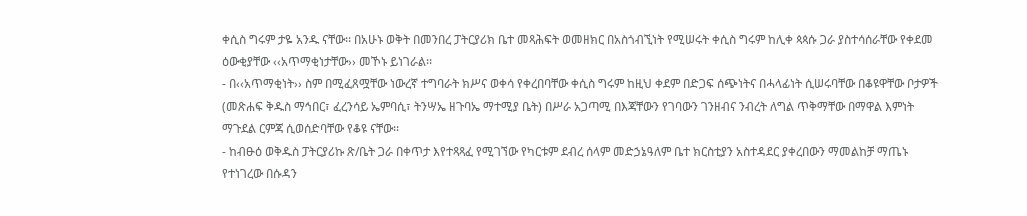ቀሲስ ግሩም ታዬ አንዱ ናቸው፡፡ በአሁኑ ወቅት በመንበረ ፓትርያሪክ ቤተ መጻሕፍት ወመዘክር በአስጎብኚነት የሚሠሩት ቀሲስ ግሩም ከሊቀ ጳጳሱ ጋራ ያስተሳሰራቸው የቀደመ ዕውቂያቸው ‹‹አጥማቂነታቸው›› መኾኑ ይነገራል፡፡
- በ‹‹አጥማቂነት›› ስም በሚፈጸሟቸው ነውረኛ ተግባራት ክሥና ወቀሳ የቀረበባቸው ቀሲስ ግሩም ከዚህ ቀደም በድጋፍ ሰጭነትና በሓላፊነት ሲሠሩባቸው በቆዩዋቸው ቦታዎች (መጽሐፍ ቅዱስ ማኅበር፣ ፈረንሳይ ኤምባሲ፣ ትንሣኤ ዘጉባኤ ማተሚያ ቤት) በሥራ አጋጣሚ በእጃቸውን የገባውን ገንዘብና ንብረት ለግል ጥቅማቸው በማዋል እምነት ማጉደል ርምጃ ሲወሰድባቸው የቆዩ ናቸው፡፡
- ከብፁዕ ወቅዱስ ፓትርያሪኩ ጽ/ቤት ጋራ በቀጥታ እየተጻጻፈ የሚገኘው የካርቱም ደብረ ሰላም መድኃኔዓለም ቤተ ክርስቲያን አስተዳደር ያቀረበውን ማመልከቻ ማጤኑ የተነገረው በሱዳን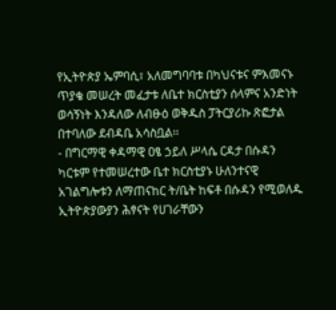የኢትዮጵያ ኤምባሲ፣ አለመግባባቱ በካህናቱና ምእመናኑ ጥያቄ መሠረት መፈታቱ ለቤተ ክርስቲያን ሰላምና አንድነት ወሳኝነት እንዳለው ለብፁዕ ወቅዱስ ፓትርያሪኩ ጽፎታል በተባለው ደብዳቤ አሳስቧል፡፡
- በግርማዊ ቀዳማዊ ዐፄ ኃይለ ሥላሴ ርዳታ በሱዳን ካርቱም የተመሠረተው ቤተ ክርስቲያኑ ሁለንተናዊ አገልግሎቱን ለማጠናከር ት/ቤት ከፍቶ በሱዳን የሚወለዱ ኢትዮጵያውያን ሕፃናት የሀገራቸውን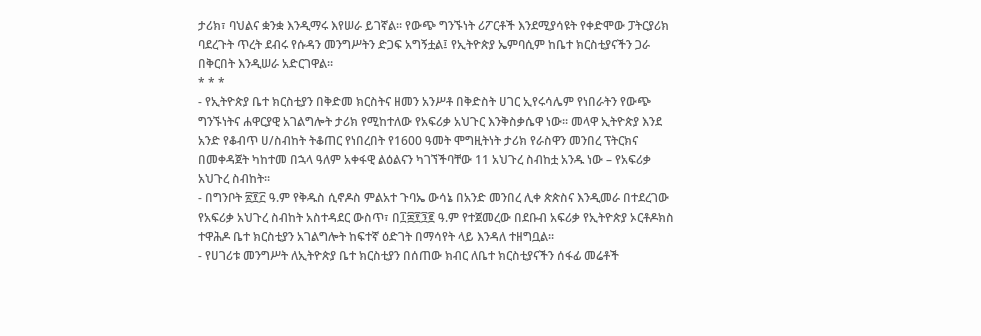ታሪክ፣ ባህልና ቋንቋ እንዲማሩ እየሠራ ይገኛል፡፡ የውጭ ግንኙነት ሪፖርቶች እንደሚያሳዩት የቀድሞው ፓትርያሪክ ባደረጉት ጥረት ደብሩ የሱዳን መንግሥትን ድጋፍ አግኝቷል፤ የኢትዮጵያ ኤምባሲም ከቤተ ክርስቲያናችን ጋራ በቅርበት እንዲሠራ አድርገዋል፡፡
* * *
- የኢትዮጵያ ቤተ ክርስቲያን በቅድመ ክርስትና ዘመን አንሥቶ በቅድስት ሀገር ኢየሩሳሌም የነበራትን የውጭ ግንኙነትና ሐዋርያዊ አገልግሎት ታሪክ የሚከተለው የአፍሪቃ አህጉር እንቅስቃሴዋ ነው፡፡ መላዋ ኢትዮጵያ እንደ አንድ የቆብጥ ሀ/ስብከት ትቆጠር የነበረበት የ1600 ዓመት ሞግዚትነት ታሪክ የራስዋን መንበረ ፕትርክና በመቀዳጀት ካከተመ በኋላ ዓለም አቀፋዊ ልዕልናን ካገኘችባቸው 11 አህጉረ ስብከቷ አንዱ ነው – የአፍሪቃ አህጉረ ስብከት፡፡
- በግንቦት ፳፻፫ ዓ.ም የቅዱስ ሲኖዶስ ምልአተ ጉባኤ ውሳኔ በአንድ መንበረ ሊቀ ጵጵስና እንዲመራ በተደረገው የአፍሪቃ አህጉረ ስብከት አስተዳደር ውስጥ፣ በ፲፰፻፺፪ ዓ.ም የተጀመረው በደቡብ አፍሪቃ የኢትዮጵያ ኦርቶዶክስ ተዋሕዶ ቤተ ክርስቲያን አገልግሎት ከፍተኛ ዕድገት በማሳየት ላይ እንዳለ ተዘግቧል፡፡
- የሀገሪቱ መንግሥት ለኢትዮጵያ ቤተ ክርስቲያን በሰጠው ክብር ለቤተ ክርስቲያናችን ሰፋፊ መሬቶች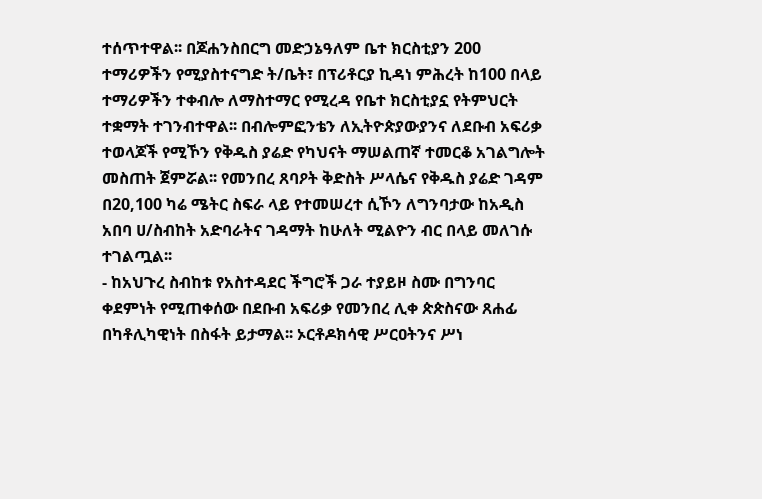ተሰጥተዋል፡፡ በጆሐንስበርግ መድኃኔዓለም ቤተ ክርስቲያን 200 ተማሪዎችን የሚያስተናግድ ት/ቤት፣ በፕሪቶርያ ኪዳነ ምሕረት ከ100 በላይ ተማሪዎችን ተቀብሎ ለማስተማር የሚረዳ የቤተ ክርስቲያኗ የትምህርት ተቋማት ተገንብተዋል፡፡ በብሎምፎንቴን ለኢትዮጵያውያንና ለደቡብ አፍሪቃ ተወላጆች የሚኾን የቅዱስ ያሬድ የካህናት ማሠልጠኛ ተመርቆ አገልግሎት መስጠት ጀምሯል፡፡ የመንበረ ጸባዖት ቅድስት ሥላሴና የቅዱስ ያሬድ ገዳም በ20,100 ካሬ ሜትር ስፍራ ላይ የተመሠረተ ሲኾን ለግንባታው ከአዲስ አበባ ሀ/ስብከት አድባራትና ገዳማት ከሁለት ሚልዮን ብር በላይ መለገሱ ተገልጧል፡፡
- ከአህጉረ ስብከቱ የአስተዳደር ችግሮች ጋራ ተያይዞ ስሙ በግንባር ቀደምነት የሚጠቀሰው በደቡብ አፍሪቃ የመንበረ ሊቀ ጵጵስናው ጸሐፊ በካቶሊካዊነት በስፋት ይታማል፡፡ ኦርቶዶክሳዊ ሥርዐትንና ሥነ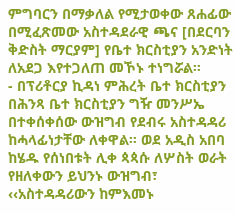ምግባርን በማቃለል የሚታወቀው ጸሐፊው በሚፈጽመው አስተዳደራዊ ጫና [በደርባን ቅድስት ማርያም] የቤተ ክርስቲያን አንድነት ለአደጋ እየተጋለጠ መኾኑ ተነግሯል፡፡
- በፕሪቶርያ ኪዳነ ምሕረት ቤተ ክርስቲያን በሕንጻ ቤተ ክርስቲያን ግዥ መንሥኤ በተቀሰቀሰው ውዝግብ የደብሩ አስተዳዳሪ ከሓላፊነታቸው ለቀዋል፡፡ ወደ አዲስ አበባ ከሄዱ የሰነበቱት ሊቀ ጳጳሱ ለሦስት ወራት የዘለቀውን ይህንኑ ውዝግብ፣ ‹‹አስተዳዳሪውን ከምእመኑ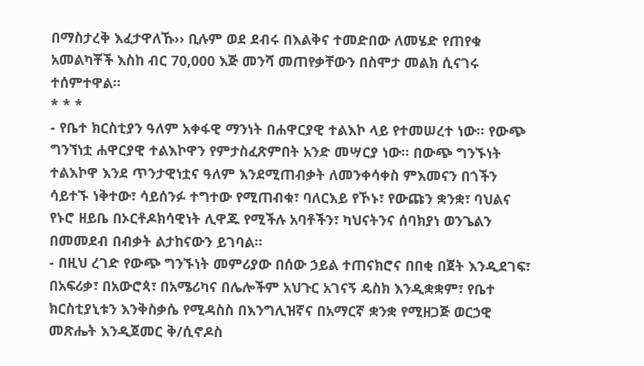በማስታረቅ እፈታዋለኹ›› ቢሉም ወደ ደብሩ በእልቅና ተመድበው ለመሄድ የጠየቁ አመልካቾች እስከ ብር 70,000 እጅ መንሻ መጠየቃቸውን በስሞታ መልክ ሲናገሩ ተሰምተዋል፡፡
* * *
- የቤተ ክርስቲያን ዓለም አቀፋዊ ማንነት በሐዋርያዊ ተልእኮ ላይ የተመሠረተ ነው፡፡ የውጭ ግንኘነቷ ሐዋርያዊ ተልእኮዋን የምታስፈጽምበት አንድ መሣርያ ነው፡፡ በውጭ ግንኙነት ተልእኮዋ እንደ ጥንታዊነቷና ዓለም እንደሚጠብቃት ለመንቀሳቀስ ምእመናን በጎችን ሳይተኙ ነቅተው፣ ሳይሰንፉ ተግተው የሚጠብቁ፣ ባለርእይ የኾኑ፣ የውጩን ቋንቋ፣ ባህልና የኑሮ ዘይቤ በኦርቶዶክሳዊነት ሊዋጁ የሚችሉ አባቶችን፣ ካህናትንና ሰባክያነ ወንጌልን በመመደብ በብቃት ልታከናውን ይገባል፡፡
- በዚህ ረገድ የውጭ ግንኙነት መምሪያው በሰው ኃይል ተጠናክሮና በበቂ በጀት እንዲደገፍ፣ በአፍሪቃ፣ በአውሮጳ፣ በአሜሪካና በሌሎችም አህጉር አገናኝ ዴስክ እንዲቋቋም፣ የቤተ ክርስቲያኒቱን እንቅስቃሴ የሚዳስስ በእንግሊዝኛና በአማርኛ ቋንቋ የሚዘጋጅ ወርኃዊ መጽሔት እንዲጀመር ቅ/ሲኖዶስ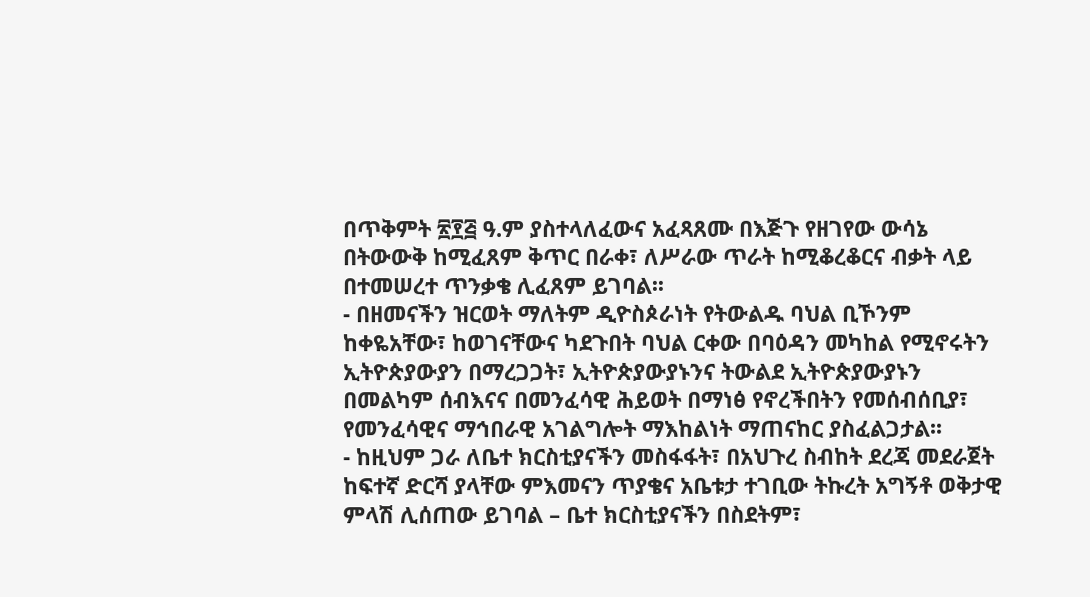በጥቅምት ፳፻፭ ዓ.ም ያስተላለፈውና አፈጻጸሙ በእጅጉ የዘገየው ውሳኔ በትውውቅ ከሚፈጸም ቅጥር በራቀ፣ ለሥራው ጥራት ከሚቆረቆርና ብቃት ላይ በተመሠረተ ጥንቃቄ ሊፈጸም ይገባል፡፡
- በዘመናችን ዝርወት ማለትም ዲዮስጶራነት የትውልዱ ባህል ቢኾንም ከቀዬአቸው፣ ከወገናቸውና ካደጉበት ባህል ርቀው በባዕዳን መካከል የሚኖሩትን ኢትዮጵያውያን በማረጋጋት፣ ኢትዮጵያውያኑንና ትውልደ ኢትዮጵያውያኑን በመልካም ሰብእናና በመንፈሳዊ ሕይወት በማነፅ የኖረችበትን የመሰብሰቢያ፣ የመንፈሳዊና ማኅበራዊ አገልግሎት ማእከልነት ማጠናከር ያስፈልጋታል፡፡
- ከዚህም ጋራ ለቤተ ክርስቲያናችን መስፋፋት፣ በአህጉረ ስብከት ደረጃ መደራጀት ከፍተኛ ድርሻ ያላቸው ምእመናን ጥያቄና አቤቱታ ተገቢው ትኩረት አግኝቶ ወቅታዊ ምላሽ ሊሰጠው ይገባል – ቤተ ክርስቲያናችን በስደትም፣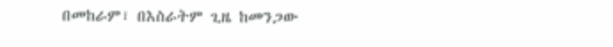በመከራም፣ በእስራትም ጊዜ ከመንጋው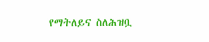የማትለይና ስለሕዝቧ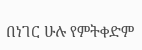በነገር ሁሉ የምትቀድም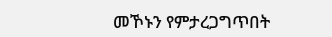መኾኑን የምታረጋግጥበት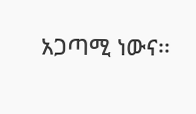አጋጣሚ ነውና፡፡